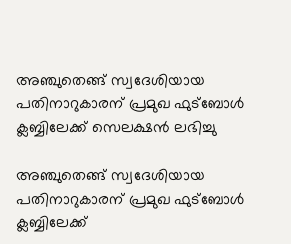അഞ്ചുതെങ്ങ് സ്വദേശിയായ പതിനാറുകാരന് പ്രമുഖ ഫുട്ബോൾ ക്ലബ്ബിലേക്ക് സെലക്ഷൻ ലഭിച്ചു

അഞ്ചുതെങ്ങ് സ്വദേശിയായ പതിനാറുകാരന് പ്രമുഖ ഫുട്ബോൾ ക്ലബ്ബിലേക്ക്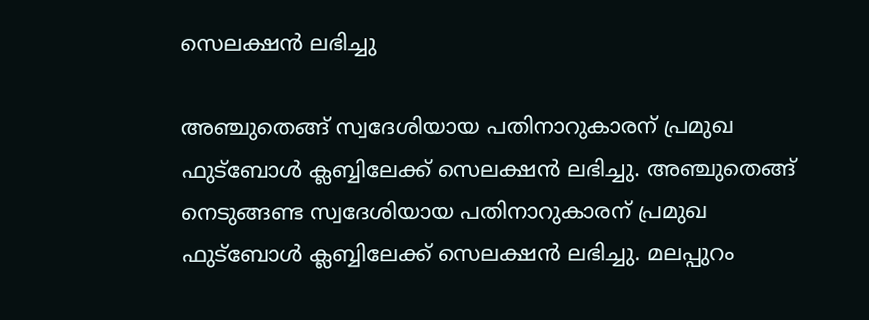സെലക്ഷൻ ലഭിച്ചു

അഞ്ചുതെങ്ങ് സ്വദേശിയായ പതിനാറുകാരന് പ്രമുഖ ഫുട്ബോൾ ക്ലബ്ബിലേക്ക് സെലക്ഷൻ ലഭിച്ചു. അഞ്ചുതെങ്ങ് നെടുങ്ങണ്ട സ്വദേശിയായ പതിനാറുകാരന് പ്രമുഖ ഫുട്ബോൾ ക്ലബ്ബിലേക്ക് സെലക്ഷൻ ലഭിച്ചു. മലപ്പുറം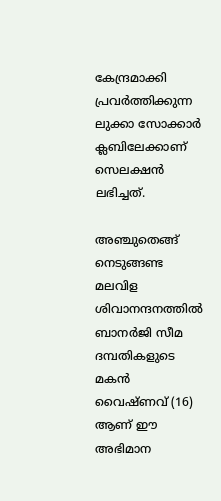കേന്ദ്രമാക്കി പ്രവർത്തിക്കുന്ന ലുക്കാ സോക്കാർ ക്ലബിലേക്കാണ് സെലക്ഷൻ ലഭിച്ചത്.

അഞ്ചുതെങ്ങ് നെടുങ്ങണ്ട മലവിള ശിവാനന്ദനത്തിൽ ബാനർജി സീമ ദമ്പതികളുടെ മകൻ വൈഷ്ണവ് (16) ആണ് ഈ അഭിമാന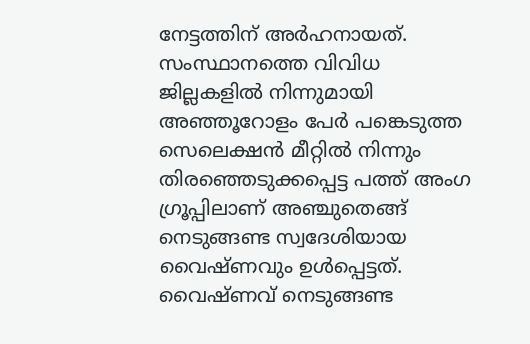നേട്ടത്തിന് അർഹനായത്. സംസ്ഥാനത്തെ വിവിധ ജില്ലകളിൽ നിന്നുമായി അഞ്ഞൂറോളം പേർ പങ്കെടുത്ത സെലെക്ഷൻ മീറ്റിൽ നിന്നും തിരഞ്ഞെടുക്കപ്പെട്ട പത്ത് അംഗ ഗ്രൂപ്പിലാണ് അഞ്ചുതെങ്ങ് നെടുങ്ങണ്ട സ്വദേശിയായ വൈഷ്ണവും ഉൾപ്പെട്ടത്. വൈഷ്ണവ് നെടുങ്ങണ്ട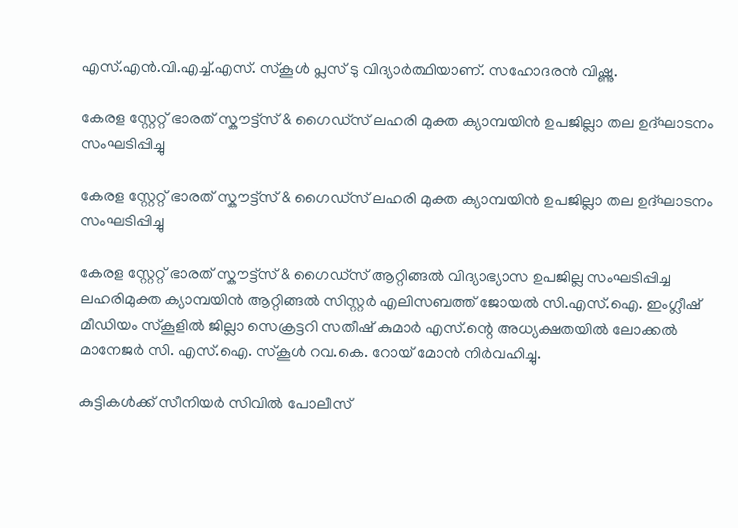എസ്.എൻ.വി.എച്ച്.എസ്. സ്കൂൾ പ്ലസ് ടു വിദ്യാർത്ഥിയാണ്. സഹോദരൻ വിഷ്ണു.

കേരള സ്റ്റേറ്റ് ഭാരത് സ്കൗട്ട്സ് & ഗൈഡ്സ് ലഹരി മുക്ത ക്യാമ്പയിൻ ഉപജില്ലാ തല ഉദ്ഘാടനം സംഘടിപ്പിച്ചു

കേരള സ്റ്റേറ്റ് ഭാരത് സ്കൗട്ട്സ് & ഗൈഡ്സ് ലഹരി മുക്ത ക്യാമ്പയിൻ ഉപജില്ലാ തല ഉദ്ഘാടനം സംഘടിപ്പിച്ചു

കേരള സ്റ്റേറ്റ് ഭാരത് സ്കൗട്ട്സ് & ഗൈഡ്സ് ആറ്റിങ്ങൽ വിദ്യാഭ്യാസ ഉപജില്ല സംഘടിപ്പിച്ച ലഹരിമുക്ത ക്യാമ്പയിൻ ആറ്റിങ്ങൽ സിസ്റ്റർ എലിസബത്ത് ജോയൽ സി.എസ്.ഐ. ഇംഗ്ലീഷ് മീഡിയം സ്കൂളിൽ ജില്ലാ സെക്രട്ടറി സതീഷ് കുമാർ എസ്.ന്റെ അധ്യക്ഷതയിൽ ലോക്കൽ മാനേജർ സി. എസ്.ഐ. സ്കൂൾ റവ.കെ. റോയ് മോൻ നിർവഹിച്ചു.

കുട്ടികൾക്ക് സീനിയർ സിവിൽ പോലീസ്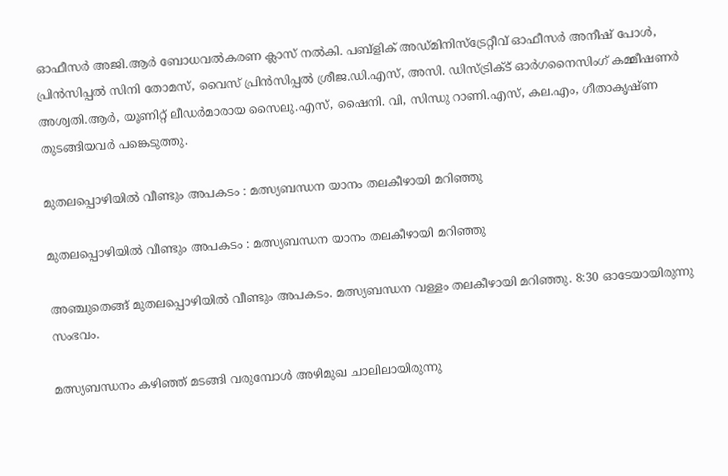ഓഫീസർ അജി.ആർ ബോധവൽകരണ ക്ലാസ് നൽകി. പബ്ളിക് അഡ്മിനിസ്ട്രേറ്റീവ് ഓഫീസർ അനീഷ് പോൾ, പ്രിൻസിപ്പൽ സിനി തോമസ്, വൈസ് പ്രിൻസിപ്പൽ ശ്രീജ.ഡി.എസ്, അസി. ഡിസ്ട്രിക്ട് ഓർഗനൈസിംഗ് കമ്മീഷണർ അശ്വതി.ആർ, യൂണിറ്റ് ലീഡർമാരായ സൈലു.എസ്, ഷൈനി. വി, സിന്ധു റാണി.എസ്, കല.എം, ഗീതാകൃഷ്ണ തുടങ്ങിയവർ പങ്കെടുത്തു.

മുതലപ്പൊഴിയിൽ വീണ്ടും അപകടം : മത്സ്യബന്ധന യാനം തലകീഴായി മറിഞ്ഞു

മുതലപ്പൊഴിയിൽ വീണ്ടും അപകടം : മത്സ്യബന്ധന യാനം തലകീഴായി മറിഞ്ഞു

അഞ്ചുതെങ്ങ് മുതലപ്പൊഴിയിൽ വീണ്ടും അപകടം. മത്സ്യബന്ധന വള്ളം തലകീഴായി മറിഞ്ഞു. 8:30 ഓടേയായിരുന്നു സംഭവം.

മത്സ്യബന്ധനം കഴിഞ്ഞ് മടങ്ങി വരുമ്പോൾ അഴിമുഖ ചാലിലായിരുന്നു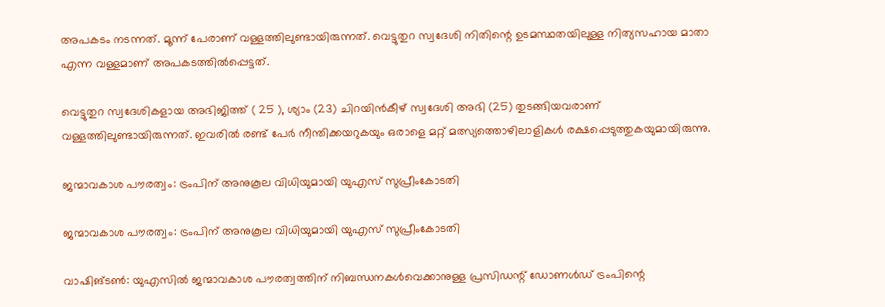അപകടം നടന്നത്. മൂന്ന് പേരാണ് വള്ളത്തിലുണ്ടായിരുന്നത്. വെട്ടുതുറ സ്വദേശി നിതിന്റെ ഉടമസ്ഥതയിലുള്ള നിത്യസഹായ മാതാ എന്ന വള്ളമാണ് അപകടത്തിൽപ്പെട്ടത്.

വെട്ടുതുറ സ്വദേശികളായ അഭിജിത്ത് ( 25 ), ശ്യാം (23) ചിറയിൻകീഴ് സ്വദേശി അഭി (25) തുടങ്ങിയവരാണ് വള്ളത്തിലുണ്ടായിരുന്നത്. ഇവരിൽ രണ്ട് പേർ നീന്തിക്കയറുകയും ഒരാളെ മറ്റ് മത്സ്യത്തൊഴിലാളികൾ രക്ഷപ്പെടുത്തുകയുമായിരുന്നു.

ജന്മാവകാശ പൗരത്വം: ട്രംപിന് അനുകൂല വിധിയുമായി യുഎസ് സുപ്രീംകോടതി

ജന്മാവകാശ പൗരത്വം: ട്രംപിന് അനുകൂല വിധിയുമായി യുഎസ് സുപ്രീംകോടതി

വാഷിങ്ടണ്‍: യുഎസില്‍ ജന്മാവകാശ പൗരത്വത്തിന് നിബന്ധനകള്‍വെക്കാനുള്ള പ്രസിഡന്റ് ഡോണള്‍ഡ് ട്രംപിന്റെ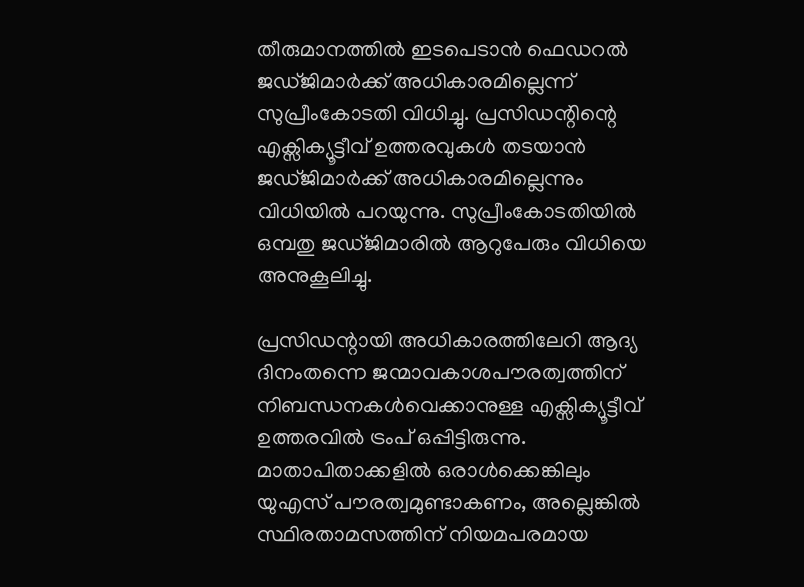തീരുമാനത്തില്‍ ഇടപെടാന്‍ ഫെഡറല്‍ ജഡ്ജിമാര്‍ക്ക് അധികാരമില്ലെന്ന് സുപ്രീംകോടതി വിധിച്ചു. പ്രസിഡന്റിന്റെ എക്സിക്യൂട്ടീവ് ഉത്തരവുകള്‍ തടയാന്‍ ജഡ്ജിമാര്‍ക്ക് അധികാരമില്ലെന്നും വിധിയില്‍ പറയുന്നു. സുപ്രീംകോടതിയില്‍ ഒമ്പതു ജഡ്ജിമാരില്‍ ആറുപേരും വിധിയെ അനുകൂലിച്ചു.

പ്രസിഡന്റായി അധികാരത്തിലേറി ആദ്യ ദിനംതന്നെ ജന്മാവകാശപൗരത്വത്തിന് നിബന്ധനകള്‍വെക്കാനുള്ള എക്സിക്യൂട്ടീവ് ഉത്തരവില്‍ ട്രംപ് ഒപ്പിട്ടിരുന്നു. മാതാപിതാക്കളില്‍ ഒരാള്‍ക്കെങ്കിലും യുഎസ് പൗരത്വമുണ്ടാകണം, അല്ലെങ്കില്‍ സ്ഥിരതാമസത്തിന് നിയമപരമായ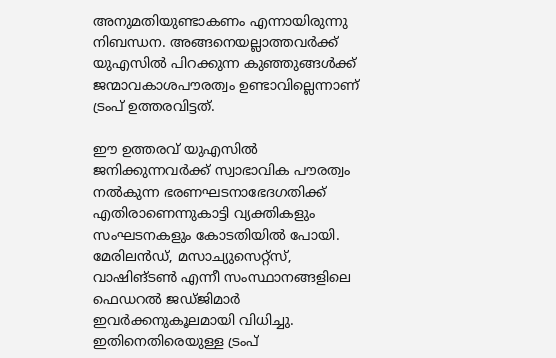അനുമതിയുണ്ടാകണം എന്നായിരുന്നു നിബന്ധന. അങ്ങനെയല്ലാത്തവര്‍ക്ക് യുഎസില്‍ പിറക്കുന്ന കുഞ്ഞുങ്ങള്‍ക്ക് ജന്മാവകാശപൗരത്വം ഉണ്ടാവില്ലെന്നാണ് ട്രംപ് ഉത്തരവിട്ടത്.

ഈ ഉത്തരവ് യുഎസില്‍ ജനിക്കുന്നവര്‍ക്ക് സ്വാഭാവിക പൗരത്വം നല്‍കുന്ന ഭരണഘടനാഭേദഗതിക്ക് എതിരാണെന്നുകാട്ടി വ്യക്തികളും സംഘടനകളും കോടതിയില്‍ പോയി. മേരിലന്‍ഡ്, മസാച്യുസെറ്റ്സ്, വാഷിങ്ടണ്‍ എന്നീ സംസ്ഥാനങ്ങളിലെ ഫെഡറല്‍ ജഡ്ജിമാര്‍ ഇവര്‍ക്കനുകൂലമായി വിധിച്ചു. ഇതിനെതിരെയുള്ള ട്രംപ്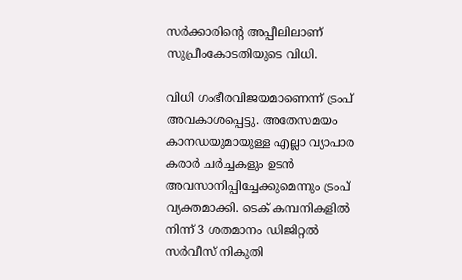സര്‍ക്കാരിന്റെ അപ്പീലിലാണ് സുപ്രീംകോടതിയുടെ വിധി.

വിധി ഗംഭീരവിജയമാണെന്ന് ട്രംപ് അവകാശപ്പെട്ടു. അതേസമയം കാനഡയുമായുള്ള എല്ലാ വ്യാപാര കരാര്‍ ചര്‍ച്ചകളും ഉടന്‍ അവസാനിപ്പിച്ചേക്കുമെന്നും ട്രംപ് വ്യക്തമാക്കി. ടെക് കമ്പനികളില്‍ നിന്ന് 3 ശതമാനം ഡിജിറ്റല്‍ സര്‍വീസ് നികുതി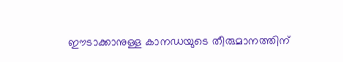ഈടാക്കാനുള്ള കാനഡയുടെ തീരുമാനത്തിന്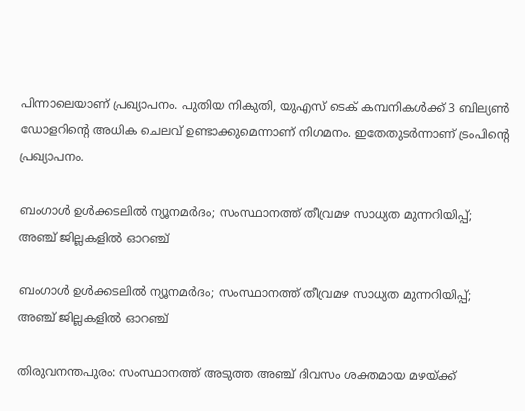പിന്നാലെയാണ് പ്രഖ്യാപനം. പുതിയ നികുതി, യുഎസ് ടെക് കമ്പനികള്‍ക്ക് 3 ബില്യണ്‍ ഡോളറിന്റെ അധിക ചെലവ് ഉണ്ടാക്കുമെന്നാണ് നിഗമനം. ഇതേതുടര്‍ന്നാണ് ട്രംപിന്റെ പ്രഖ്യാപനം.

ബംഗാള്‍ ഉള്‍ക്കടലില്‍ ന്യൂനമര്‍ദം; സംസ്ഥാനത്ത് തീവ്രമഴ സാധ്യത മുന്നറിയിപ്പ്; അഞ്ച് ജില്ലകളില്‍ ഓറഞ്ച്

ബംഗാള്‍ ഉള്‍ക്കടലില്‍ ന്യൂനമര്‍ദം; സംസ്ഥാനത്ത് തീവ്രമഴ സാധ്യത മുന്നറിയിപ്പ്; അഞ്ച് ജില്ലകളില്‍ ഓറഞ്ച്

തിരുവനന്തപുരം: സംസ്ഥാനത്ത് അടുത്ത അഞ്ച് ദിവസം ശക്തമായ മഴയ്ക്ക്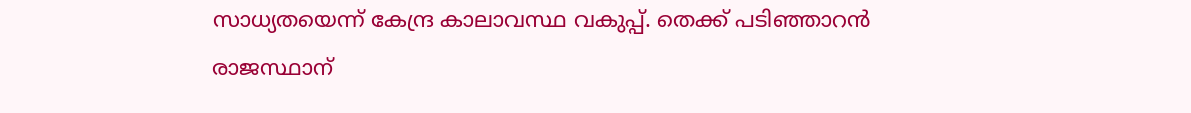സാധ്യതയെന്ന് കേന്ദ്ര കാലാവസ്ഥ വകുപ്പ്. തെക്ക് പടിഞ്ഞാറന്‍ രാജസ്ഥാന്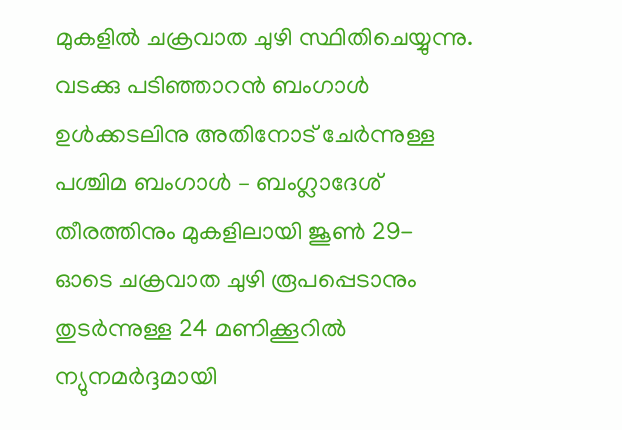മുകളില്‍ ചക്രവാത ചുഴി സ്ഥിതിചെയ്യുന്നു. വടക്കു പടിഞ്ഞാറന്‍ ബംഗാള്‍ ഉള്‍ക്കടലിനു അതിനോട് ചേര്‍ന്നുള്ള പശ്ചിമ ബംഗാള്‍ – ബംഗ്ലാദേശ് തീരത്തിനും മുകളിലായി ജൂണ്‍ 29- ഓടെ ചക്രവാത ചുഴി രൂപപ്പെടാനും തുടര്‍ന്നുള്ള 24 മണിക്കൂറില്‍ ന്യുനമര്‍ദ്ദമായി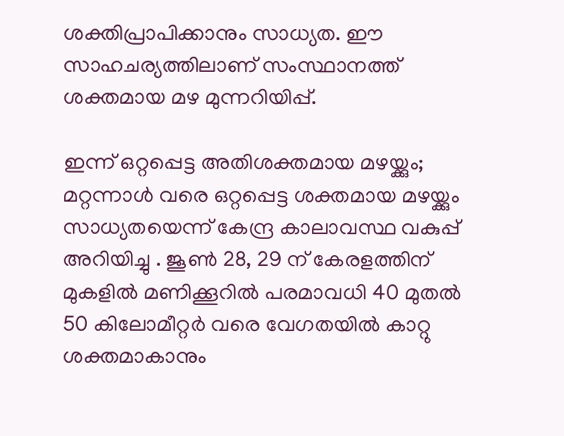ശക്തിപ്രാപിക്കാനും സാധ്യത. ഈ സാഹചര്യത്തിലാണ് സംസ്ഥാനത്ത് ശക്തമായ മഴ മുന്നറിയിപ്പ്.

ഇന്ന് ഒറ്റപ്പെട്ട അതിശക്തമായ മഴയ്ക്കും; മറ്റന്നാള്‍ വരെ ഒറ്റപ്പെട്ട ശക്തമായ മഴയ്ക്കും സാധ്യതയെന്ന് കേന്ദ്ര കാലാവസ്ഥ വകുപ്പ് അറിയിച്ചു . ജൂണ്‍ 28, 29 ന് കേരളത്തിന് മുകളില്‍ മണിക്കൂറില്‍ പരമാവധി 40 മുതല്‍ 50 കിലോമീറ്റര്‍ വരെ വേഗതയില്‍ കാറ്റു ശക്തമാകാനും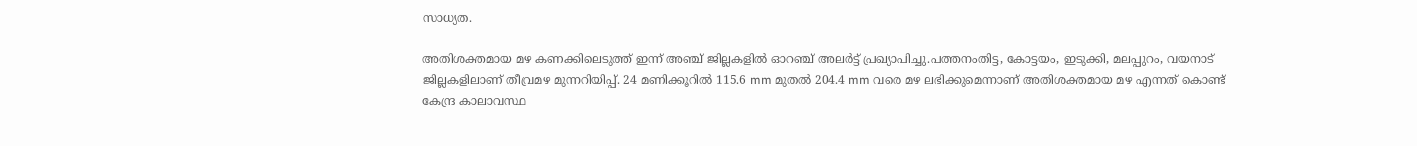സാധ്യത.

അതിശക്തമായ മഴ കണക്കിലെടുത്ത് ഇന്ന് അഞ്ച് ജില്ലകളില്‍ ഓറഞ്ച് അലര്‍ട്ട് പ്രഖ്യാപിച്ചു.പത്തനംതിട്ട, കോട്ടയം, ഇടുക്കി, മലപ്പുറം, വയനാട് ജില്ലകളിലാണ് തീവ്രമഴ മുന്നറിയിപ്പ്. 24 മണിക്കൂറില്‍ 115.6 mm മുതല്‍ 204.4 mm വരെ മഴ ലഭിക്കുമെന്നാണ് അതിശക്തമായ മഴ എന്നത് കൊണ്ട് കേന്ദ്ര കാലാവസ്ഥ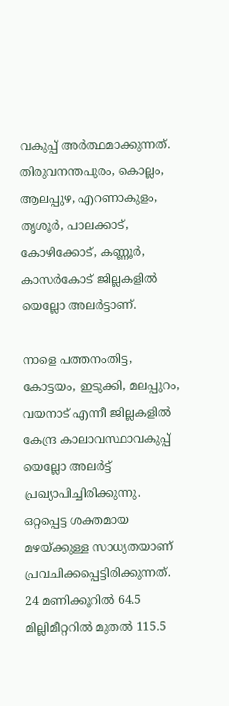വകുപ്പ് അര്‍ത്ഥമാക്കുന്നത്. തിരുവനന്തപുരം, കൊല്ലം, ആലപ്പുഴ, എറണാകുളം, തൃശൂര്‍, പാലക്കാട്, കോഴിക്കോട്, കണ്ണൂര്‍, കാസര്‍കോട് ജില്ലകളില്‍ യെല്ലോ അലര്‍ട്ടാണ്.

നാളെ പത്തനംതിട്ട, കോട്ടയം, ഇടുക്കി, മലപ്പുറം, വയനാട് എന്നീ ജില്ലകളില്‍ കേന്ദ്ര കാലാവസ്ഥാവകുപ്പ് യെല്ലോ അലര്‍ട്ട് പ്രഖ്യാപിച്ചിരിക്കുന്നു. ഒറ്റപ്പെട്ട ശക്തമായ മഴയ്ക്കുള്ള സാധ്യതയാണ് പ്രവചിക്കപ്പെട്ടിരിക്കുന്നത്. 24 മണിക്കൂറില്‍ 64.5 മില്ലിമീറ്ററില്‍ മുതല്‍ 115.5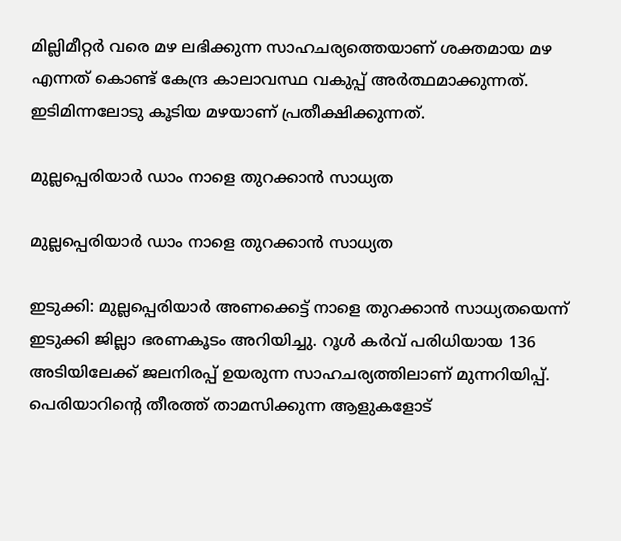മില്ലിമീറ്റര്‍ വരെ മഴ ലഭിക്കുന്ന സാഹചര്യത്തെയാണ് ശക്തമായ മഴ എന്നത് കൊണ്ട് കേന്ദ്ര കാലാവസ്ഥ വകുപ്പ് അര്‍ത്ഥമാക്കുന്നത്. ഇടിമിന്നലോടു കൂടിയ മഴയാണ് പ്രതീക്ഷിക്കുന്നത്.

മുല്ലപ്പെരിയാർ ഡാം നാളെ തുറക്കാൻ സാധ്യത

മുല്ലപ്പെരിയാർ ഡാം നാളെ തുറക്കാൻ സാധ്യത

ഇടുക്കി: മുല്ലപ്പെരിയാർ അണക്കെട്ട് നാളെ തുറക്കാൻ സാധ്യതയെന്ന് ഇടുക്കി ജില്ലാ ഭരണകൂടം അറിയിച്ചു. റൂൾ കർവ് പരിധിയായ 136 അടിയിലേക്ക് ജലനിരപ്പ് ഉയരുന്ന സാഹചര്യത്തിലാണ് മുന്നറിയിപ്പ്. പെരിയാറിന്‍റെ തീരത്ത് താമസിക്കുന്ന ആളുകളോട്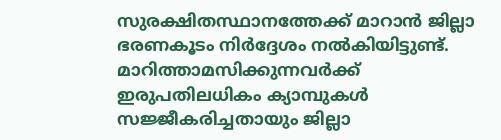സുരക്ഷിതസ്ഥാനത്തേക്ക് മാറാൻ ജില്ലാ ഭരണകൂടം നിർദ്ദേശം നൽകിയിട്ടുണ്ട്. മാറിത്താമസിക്കുന്നവര്‍ക്ക് ഇരുപതിലധികം ക്യാമ്പുകൾ സജ്ജീകരിച്ചതായും ജില്ലാ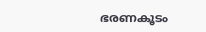ഭരണകൂടം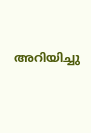അറിയിച്ചു